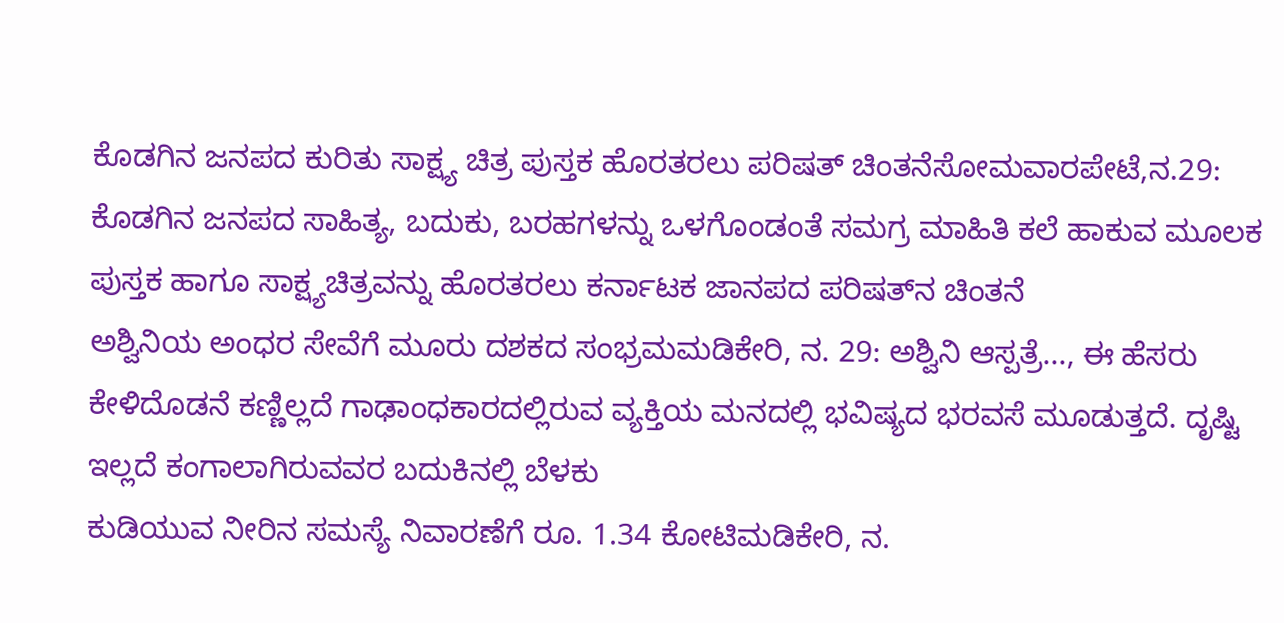ಕೊಡಗಿನ ಜನಪದ ಕುರಿತು ಸಾಕ್ಷ್ಯ ಚಿತ್ರ ಪುಸ್ತಕ ಹೊರತರಲು ಪರಿಷತ್ ಚಿಂತನೆಸೋಮವಾರಪೇಟೆ,ನ.29: ಕೊಡಗಿನ ಜನಪದ ಸಾಹಿತ್ಯ, ಬದುಕು, ಬರಹಗಳನ್ನು ಒಳಗೊಂಡಂತೆ ಸಮಗ್ರ ಮಾಹಿತಿ ಕಲೆ ಹಾಕುವ ಮೂಲಕ ಪುಸ್ತಕ ಹಾಗೂ ಸಾಕ್ಷ್ಯಚಿತ್ರವನ್ನು ಹೊರತರಲು ಕರ್ನಾಟಕ ಜಾನಪದ ಪರಿಷತ್‍ನ ಚಿಂತನೆ
ಅಶ್ವಿನಿಯ ಅಂಧರ ಸೇವೆಗೆ ಮೂರು ದಶಕದ ಸಂಭ್ರಮಮಡಿಕೇರಿ, ನ. 29: ಅಶ್ವಿನಿ ಆಸ್ಪತ್ರೆ..., ಈ ಹೆಸರು ಕೇಳಿದೊಡನೆ ಕಣ್ಣಿಲ್ಲದೆ ಗಾಢಾಂಧಕಾರದಲ್ಲಿರುವ ವ್ಯಕ್ತಿಯ ಮನದಲ್ಲಿ ಭವಿಷ್ಯದ ಭರವಸೆ ಮೂಡುತ್ತದೆ. ದೃಷ್ಟಿ ಇಲ್ಲದೆ ಕಂಗಾಲಾಗಿರುವವರ ಬದುಕಿನಲ್ಲಿ ಬೆಳಕು
ಕುಡಿಯುವ ನೀರಿನ ಸಮಸ್ಯೆ ನಿವಾರಣೆಗೆ ರೂ. 1.34 ಕೋಟಿಮಡಿಕೇರಿ, ನ.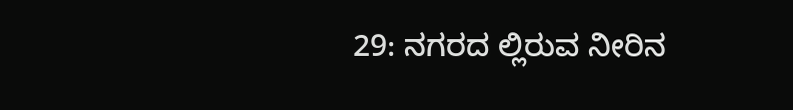29: ನಗರದ ಲ್ಲಿರುವ ನೀರಿನ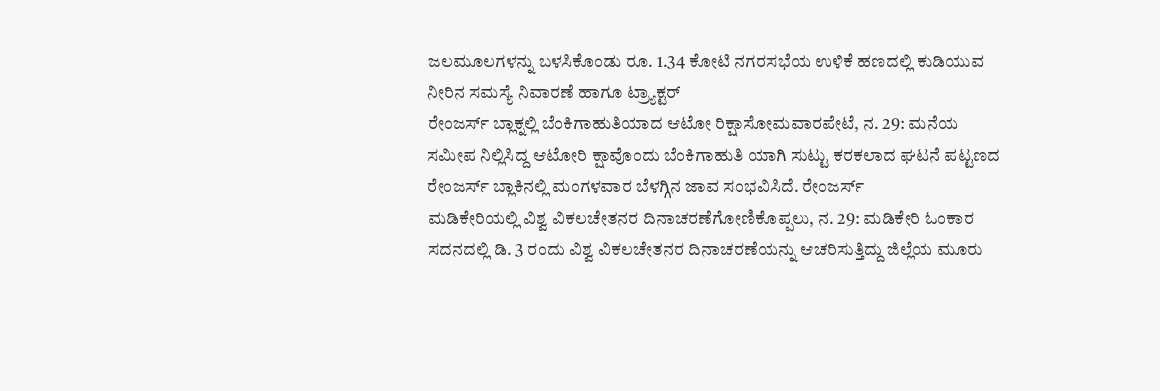ಜಲಮೂಲಗಳನ್ನು ಬಳಸಿಕೊಂಡು ರೂ. 1.34 ಕೋಟಿ ನಗರಸಭೆಯ ಉಳಿಕೆ ಹಣದಲ್ಲಿ ಕುಡಿಯುವ ನೀರಿನ ಸಮಸ್ಯೆ ನಿವಾರಣೆ ಹಾಗೂ ಟ್ರ್ಯಾಕ್ಟರ್
ರೇಂಜರ್ಸ್ ಬ್ಲಾಕ್ನಲ್ಲಿ ಬೆಂಕಿಗಾಹುತಿಯಾದ ಆಟೋ ರಿಕ್ಷಾಸೋಮವಾರಪೇಟೆ, ನ. 29: ಮನೆಯ ಸಮೀಪ ನಿಲ್ಲಿಸಿದ್ದ ಆಟೋರಿ ಕ್ಷಾವೊಂದು ಬೆಂಕಿಗಾಹುತಿ ಯಾಗಿ ಸುಟ್ಟು ಕರಕಲಾದ ಘಟನೆ ಪಟ್ಟಣದ ರೇಂಜರ್ಸ್ ಬ್ಲಾಕಿನಲ್ಲಿ ಮಂಗಳವಾರ ಬೆಳಗ್ಗಿನ ಜಾವ ಸಂಭವಿಸಿದೆ. ರೇಂಜರ್ಸ್
ಮಡಿಕೇರಿಯಲ್ಲಿ ವಿಶ್ವ ವಿಕಲಚೇತನರ ದಿನಾಚರಣೆಗೋಣಿಕೊಪ್ಪಲು, ನ. 29: ಮಡಿಕೇರಿ ಓಂಕಾರ ಸದನದಲ್ಲಿ ಡಿ. 3 ರಂದು ವಿಶ್ವ ವಿಕಲಚೇತನರ ದಿನಾಚರಣೆಯನ್ನು ಆಚರಿಸುತ್ತಿದ್ದು ಜಿಲ್ಲೆಯ ಮೂರು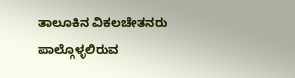ತಾಲೂಕಿನ ವಿಕಲಚೇತನರು ಪಾಲ್ಗೊಳ್ಳಲಿರುವ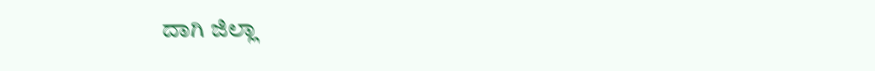ದಾಗಿ ಜಿಲ್ಲಾ